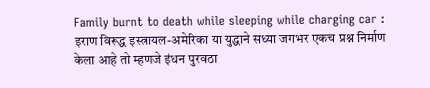Family burnt to death while sleeping while charging car : इराण विरूद्ध इस्त्रायल-अमेरिका या युद्धाने सध्या जगभर एकच प्रश्न निर्माण केला आहे तो म्हणजे इंधन पुरवठा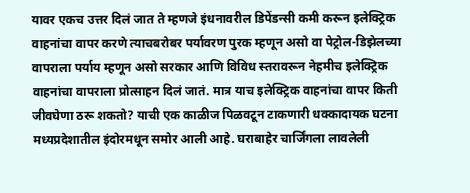यावर एकच उत्तर दिलं जात ते म्हणजे इंधनावरील डिपेंडन्सी कमी करून इलेक्ट्रिक वाहनांचा वापर करणे त्याचबरोबर पर्यावरण पुरक म्हणून असो वा पेट्रोल-डिझेलच्या वापराला पर्याय म्हणून असो सरकार आणि विविध स्तरावरून नेहमीच इलेक्ट्रिक वाहनांचा वापराला प्रोत्साहन दिलं जातं. मात्र याच इलेक्ट्रिक वाहनांचा वापर किती जीवघेणा ठरू शकतो? याची एक काळीज पिळवटून टाकणारी धक्कादायक घटना मध्यप्रदेशातील इंदोरमधून समोर आली आहे. घराबाहेर चार्जिंगला लावलेली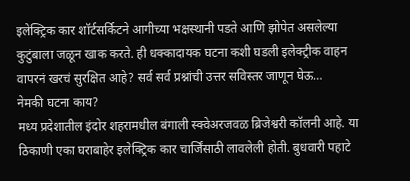इलेक्ट्रिक कार शॉर्टसर्किटने आगीच्या भक्षस्थानी पडते आणि झोपेत असलेल्या कुटुंबाला जळून खाक करते. ही धक्कादायक घटना कशी घडली इलेक्ट्रीक वाहन वापरनं खरचं सुरक्षित आहे? सर्व सर्व प्रश्नांची उत्तर सविस्तर जाणून घेऊ…
नेमकी घटना काय?
मध्य प्रदेशातील इंदोर शहरामधील बंगाली स्क्वेअरजवळ ब्रिजेश्वरी कॉलनी आहे. या ठिकाणी एका घराबाहेर इलेक्ट्रिक कार चार्जिंसाठी लावलेली होती. बुधवारी पहाटे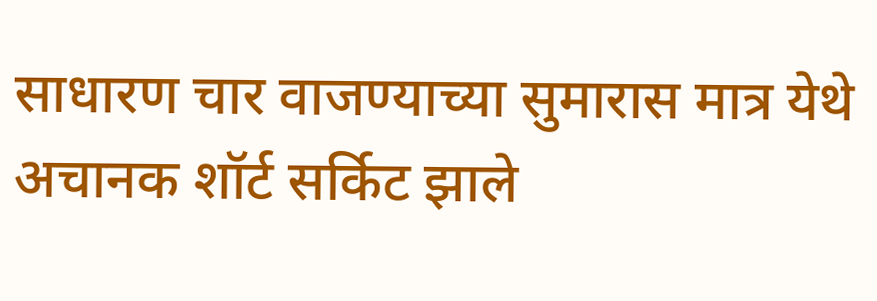साधारण चार वाजण्याच्या सुमारास मात्र येथे अचानक शॉर्ट सर्किट झाले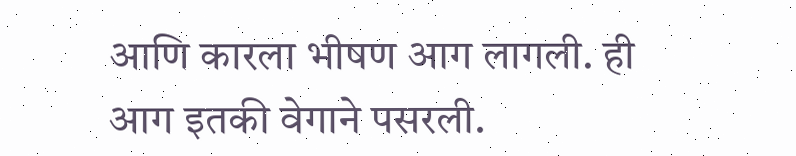आणि कारला भीषण आग लागली. ही आग इतकी वेगाने पसरली.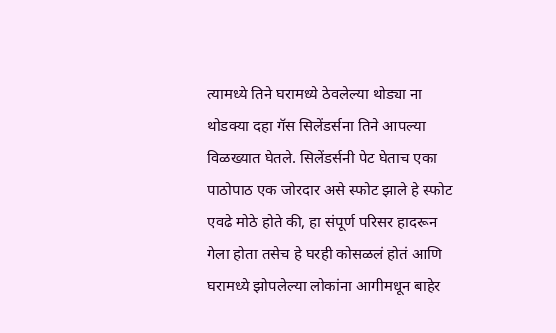त्यामध्ये तिने घरामध्ये ठेवलेल्या थोड्या ना थोडक्या दहा गॅस सिलेंडर्सना तिने आपल्या विळख्यात घेतले. सिलेंडर्सनी पेट घेताच एका पाठोपाठ एक जोरदार असे स्फोट झाले हे स्फोट एवढे मोठे होते की, हा संपूर्ण परिसर हादरून गेला होता तसेच हे घरही कोसळलं होतं आणि घरामध्ये झोपलेल्या लोकांना आगीमधून बाहेर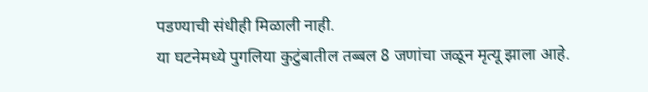पडण्याची संधीही मिळाली नाही.
या घटनेमध्ये पुगलिया कुटुंबातील तब्बल 8 जणांचा जळून मृत्यू झाला आहे.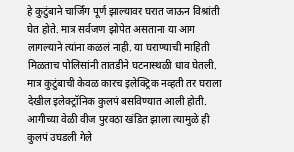हे कुटुंबाने चार्जिंग पूर्ण झाल्यावर घरात जाऊन विश्रांती घेत होते. मात्र सर्वजण झोपेत असताना या आग लागल्याने त्यांना कळलं नाही. या घराण्याची माहिती मिळताच पोलिसांनी तातडीने घटनास्थळी धाव घेतली. मात्र कुटुंबाची केवळ कारच इलेक्ट्रिक नव्हती तर घराला देखील इलेक्ट्रॉनिक कुलपं बसविण्यात आली होती. आगीच्या वेळी वीज पुरवठा खंडित झाला त्यामुळे ही कुलपं उघडली गेले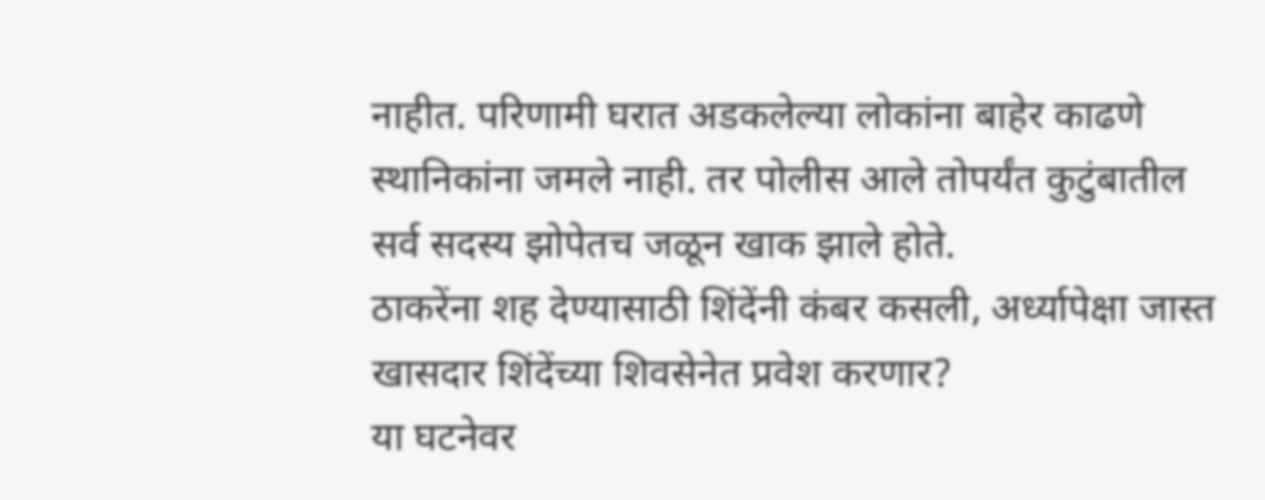नाहीत. परिणामी घरात अडकलेल्या लोकांना बाहेर काढणे स्थानिकांना जमले नाही. तर पोलीस आले तोपर्यंत कुटुंबातील सर्व सदस्य झोपेतच जळून खाक झाले होते.
ठाकरेंना शह देण्यासाठी शिंदेंनी कंबर कसली, अर्ध्यापेक्षा जास्त खासदार शिंदेंच्या शिवसेनेत प्रवेश करणार?
या घटनेवर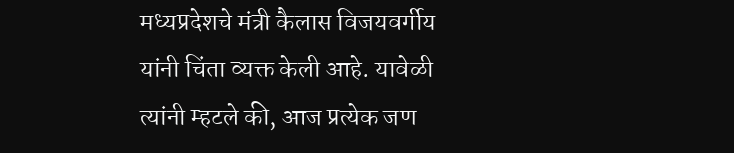मध्यप्रदेशचे मंत्री कैलास विजयवर्गीय यांनी चिंता व्यक्त केली आहे. यावेळी त्यांनी म्हटले की, आज प्रत्येक जण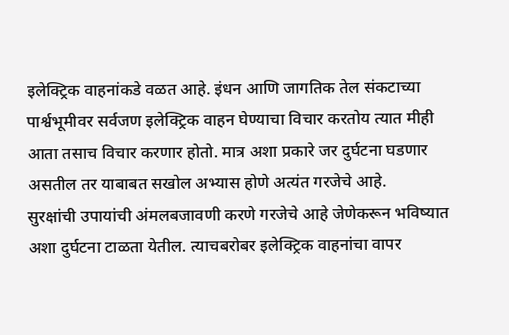इलेक्ट्रिक वाहनांकडे वळत आहे. इंधन आणि जागतिक तेल संकटाच्या पार्श्वभूमीवर सर्वजण इलेक्ट्रिक वाहन घेण्याचा विचार करतोय त्यात मीही आता तसाच विचार करणार होतो. मात्र अशा प्रकारे जर दुर्घटना घडणार असतील तर याबाबत सखोल अभ्यास होणे अत्यंत गरजेचे आहे.
सुरक्षांची उपायांची अंमलबजावणी करणे गरजेचे आहे जेणेकरून भविष्यात अशा दुर्घटना टाळता येतील. त्याचबरोबर इलेक्ट्रिक वाहनांचा वापर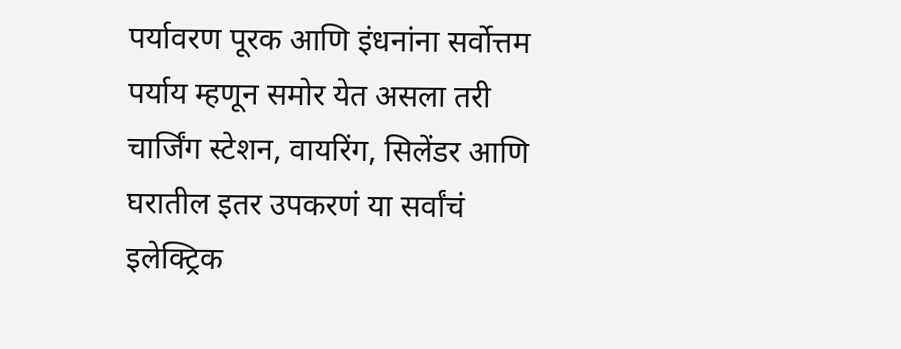पर्यावरण पूरक आणि इंधनांना सर्वोत्तम पर्याय म्हणून समोर येत असला तरी चार्जिंग स्टेशन, वायरिंग, सिलेंडर आणि घरातील इतर उपकरणं या सर्वांचं इलेक्ट्रिक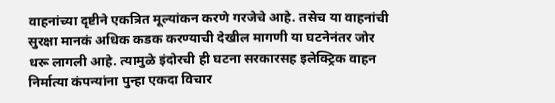वाहनांच्या दृष्टीने एकत्रित मूल्यांकन करणे गरजेचे आहे. तसेच या वाहनांची सुरक्षा मानकं अधिक कडक करण्याची देखील मागणी या घटनेनंतर जोर धरू लागली आहे. त्यामुळे इंदोरची ही घटना सरकारसह इलेक्ट्रिक वाहन निर्मात्या कंपन्यांना पुन्हा एकदा विचार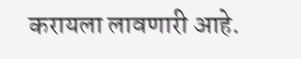करायला लावणारी आहे.